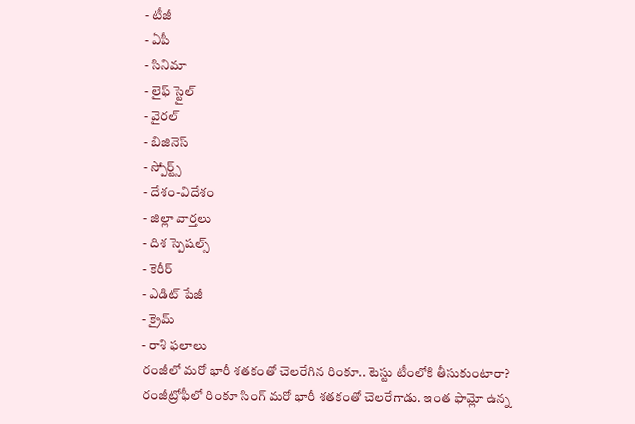- టీజీ
- ఏపీ
- సినిమా
- లైఫ్ స్టైల్
- వైరల్
- బిజినెస్
- స్పోర్ట్స్
- దేశం-విదేశం
- జిల్లా వార్తలు
- దిశ స్పెషల్స్
- కెరీర్
- ఎడిట్ పేజీ
- క్రైమ్
- రాశి ఫలాలు
రంజీలో మరో భారీ శతకంతో చెలరేగిన రింకూ.. టెస్టు టీంలోకి తీసుకుంటారా?
రంజీట్రోఫీలో రింకూ సింగ్ మరో భారీ శతకంతో చెలరేగాడు. ఇంత ఫామ్లో ఉన్న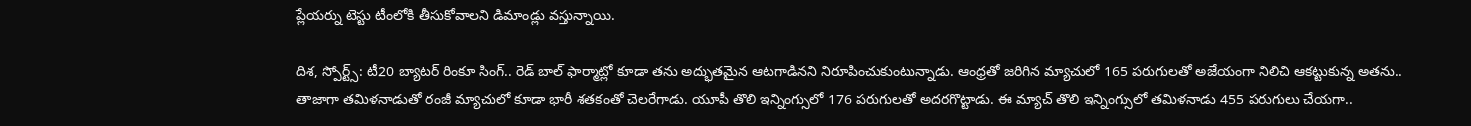ప్లేయర్ను టెస్టు టీంలోకి తీసుకోవాలని డిమాండ్లు వస్తున్నాయి.

దిశ, స్పోర్ట్స్: టీ20 బ్యాటర్ రింకూ సింగ్.. రెడ్ బాల్ ఫార్మాట్లో కూడా తను అద్భుతమైన ఆటగాడినని నిరూపించుకుంటున్నాడు. ఆంధ్రతో జరిగిన మ్యాచులో 165 పరుగులతో అజేయంగా నిలిచి ఆకట్టుకున్న అతను.. తాజాగా తమిళనాడుతో రంజీ మ్యాచులో కూడా భారీ శతకంతో చెలరేగాడు. యూపీ తొలి ఇన్నింగ్సులో 176 పరుగులతో అదరగొట్టాడు. ఈ మ్యాచ్ తొలి ఇన్నింగ్సులో తమిళనాడు 455 పరుగులు చేయగా..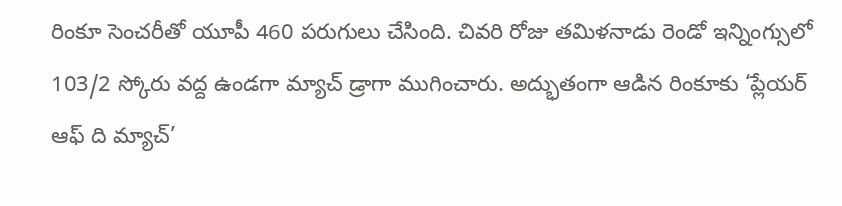రింకూ సెంచరీతో యూపీ 460 పరుగులు చేసింది. చివరి రోజు తమిళనాడు రెండో ఇన్నింగ్సులో 103/2 స్కోరు వద్ద ఉండగా మ్యాచ్ డ్రాగా ముగించారు. అద్భుతంగా ఆడిన రింకూకు ‘ప్లేయర్ ఆఫ్ ది మ్యాచ్’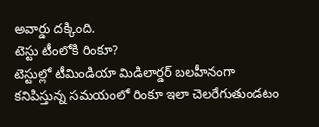అవార్డు దక్కింది.
టెస్టు టీంలోకి రింకూ?
టెస్టుల్లో టీమిండియా మిడిలార్డర్ బలహీనంగా కనిపిస్తున్న సమయంలో రింకూ ఇలా చెలరేగుతుండటం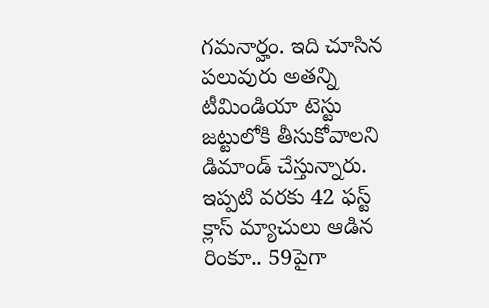గమనార్హం. ఇది చూసిన పలువురు అతన్ని టీమిండియా టెస్టు జట్టులోకి తీసుకోవాలని డిమాండ్ చేస్తున్నారు. ఇప్పటి వరకు 42 ఫస్ట్ క్లాస్ మ్యాచులు ఆడిన రింకూ.. 59పైగా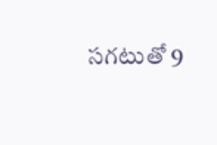సగటుతో 9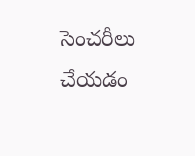సెంచరీలు చేయడం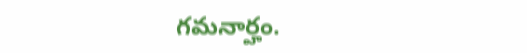గమనార్హం.